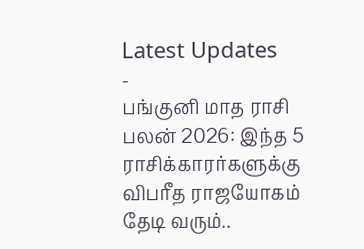Latest Updates
-
பங்குனி மாத ராசி பலன் 2026: இந்த 5 ராசிக்காரர்களுக்கு விபரீத ராஜயோகம் தேடி வரும்..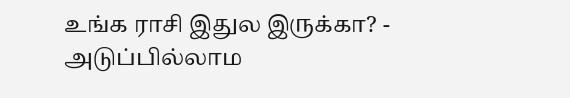உங்க ராசி இதுல இருக்கா? -
அடுப்பில்லாம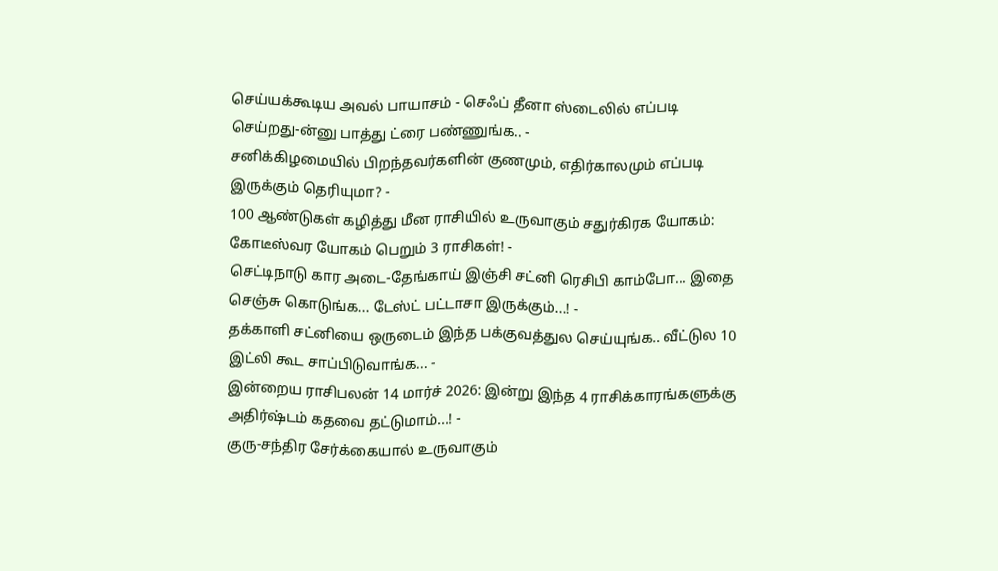செய்யக்கூடிய அவல் பாயாசம் - செஃப் தீனா ஸ்டைலில் எப்படி செய்றது-ன்னு பாத்து ட்ரை பண்ணுங்க.. -
சனிக்கிழமையில் பிறந்தவர்களின் குணமும், எதிர்காலமும் எப்படி இருக்கும் தெரியுமா? -
100 ஆண்டுகள் கழித்து மீன ராசியில் உருவாகும் சதுர்கிரக யோகம்: கோடீஸ்வர யோகம் பெறும் 3 ராசிகள்! -
செட்டிநாடு கார அடை-தேங்காய் இஞ்சி சட்னி ரெசிபி காம்போ... இதை செஞ்சு கொடுங்க... டேஸ்ட் பட்டாசா இருக்கும்...! -
தக்காளி சட்னியை ஒருடைம் இந்த பக்குவத்துல செய்யுங்க.. வீட்டுல 10 இட்லி கூட சாப்பிடுவாங்க... -
இன்றைய ராசிபலன் 14 மார்ச் 2026: இன்று இந்த 4 ராசிக்காரங்களுக்கு அதிர்ஷ்டம் கதவை தட்டுமாம்...! -
குரு-சந்திர சேர்க்கையால் உருவாகும்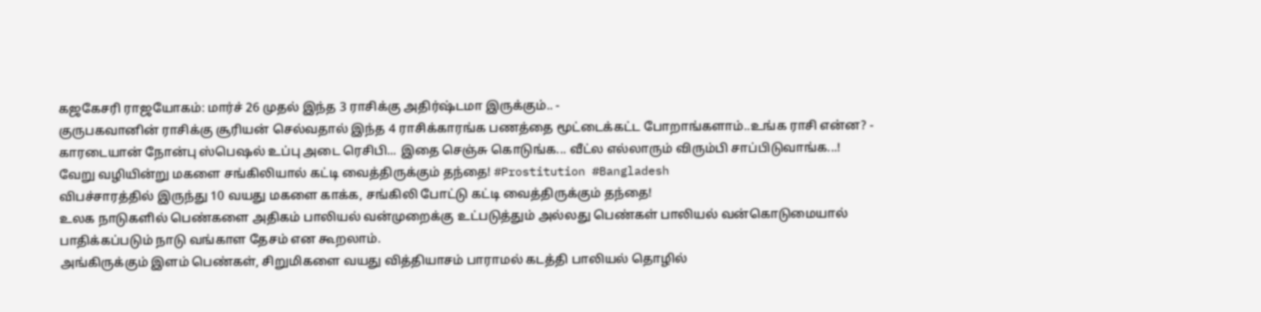கஜகேசரி ராஜயோகம்: மார்ச் 26 முதல் இந்த 3 ராசிக்கு அதிர்ஷ்டமா இருக்கும்.. -
குருபகவானின் ராசிக்கு சூரியன் செல்வதால் இந்த 4 ராசிக்காரங்க பணத்தை மூட்டைக்கட்ட போறாங்களாம்..உங்க ராசி என்ன? -
காரடையான் நோன்பு ஸ்பெஷல் உப்பு அடை ரெசிபி... இதை செஞ்சு கொடுங்க... வீட்ல எல்லாரும் விரும்பி சாப்பிடுவாங்க...!
வேறு வழியின்று மகளை சங்கிலியால் கட்டி வைத்திருக்கும் தந்தை! #Prostitution #Bangladesh
விபச்சாரத்தில் இருந்து 10 வயது மகளை காக்க, சங்கிலி போட்டு கட்டி வைத்திருக்கும் தந்தை!
உலக நாடுகளில் பெண்களை அதிகம் பாலியல் வன்முறைக்கு உட்படுத்தும் அல்லது பெண்கள் பாலியல் வன்கொடுமையால் பாதிக்கப்படும் நாடு வங்காள தேசம் என கூறலாம்.
அங்கிருக்கும் இளம் பெண்கள், சிறுமிகளை வயது வித்தியாசம் பாராமல் கடத்தி பாலியல் தொழில்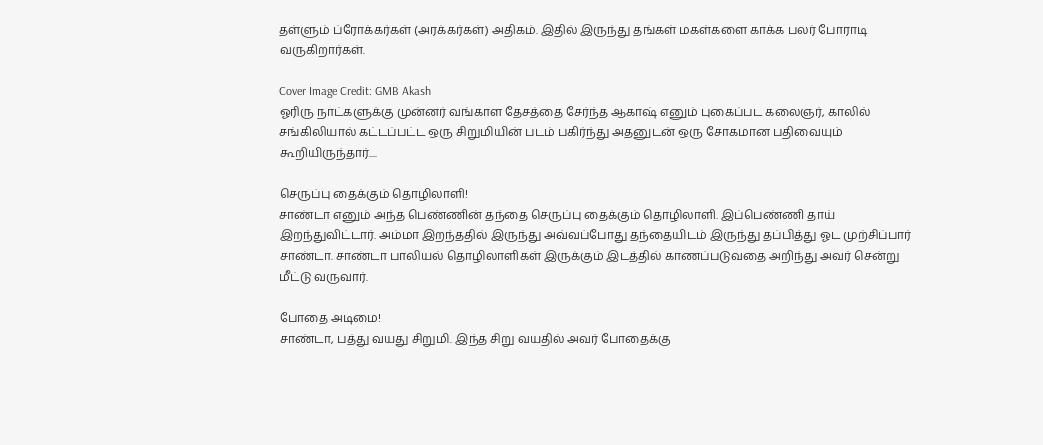தள்ளும் ப்ரோக்கர்கள் (அரக்கர்கள்) அதிகம். இதில் இருந்து தங்கள் மகள்களை காக்க பலர் போராடி வருகிறார்கள்.

Cover Image Credit: GMB Akash
ஓரிரு நாட்களுக்கு முன்னர் வங்காள தேசத்தை சேர்ந்த ஆகாஷ் எனும் புகைப்பட கலைஞர், காலில் சங்கிலியால் கட்டப்பட்ட ஒரு சிறுமியின் படம் பகிர்ந்து அதனுடன் ஒரு சோகமான பதிவையும் கூறியிருந்தார்....

செருப்பு தைக்கும் தொழிலாளி!
சாண்டா எனும் அந்த பெண்ணின் தந்தை செருப்பு தைக்கும் தொழிலாளி. இப்பெண்ணி தாய் இறந்துவிட்டார். அம்மா இறந்ததில் இருந்து அவ்வப்போது தந்தையிடம் இருந்து தப்பித்து ஓட முற்சிப்பார் சாண்டா. சாண்டா பாலியல் தொழிலாளிகள் இருக்கும் இடத்தில் காணப்படுவதை அறிந்து அவர் சென்று மீட்டு வருவார்.

போதை அடிமை!
சாண்டா, பத்து வயது சிறுமி. இந்த சிறு வயதில் அவர் போதைக்கு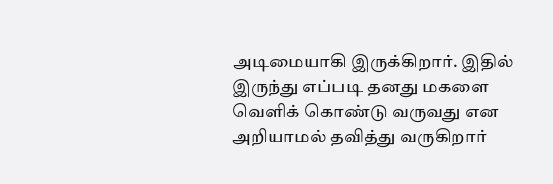அடிமையாகி இருக்கிறார். இதில் இருந்து எப்படி தனது மகளை வெளிக் கொண்டு வருவது என அறியாமல் தவித்து வருகிறார்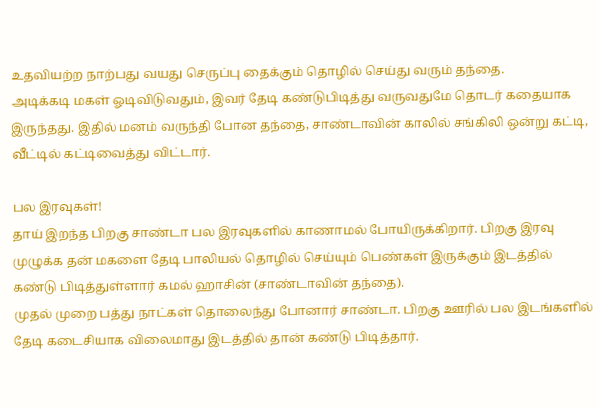உதவியற்ற நாற்பது வயது செருப்பு தைக்கும் தொழில் செய்து வரும் தந்தை.
அடிக்கடி மகள் ஓடிவிடுவதும், இவர் தேடி கண்டுபிடித்து வருவதுமே தொடர் கதையாக இருந்தது. இதில் மனம் வருந்தி போன தந்தை, சாண்டாவின் காலில் சங்கிலி ஒன்று கட்டி, வீட்டில் கட்டிவைத்து விட்டார்.

பல இரவுகள்!
தாய் இறந்த பிறகு சாண்டா பல இரவுகளில் காணாமல் போயிருக்கிறார். பிறகு இரவு முழுக்க தன் மகளை தேடி பாலியல் தொழில் செய்யும் பெண்கள் இருக்கும் இடத்தில் கண்டு பிடித்துள்ளார் கமல் ஹாசின் (சாண்டாவின் தந்தை).
முதல் முறை பத்து நாட்கள் தொலைந்து போனார் சாண்டா. பிறகு ஊரில் பல இடங்களில் தேடி கடைசியாக விலைமாது இடத்தில் தான் கண்டு பிடித்தார்.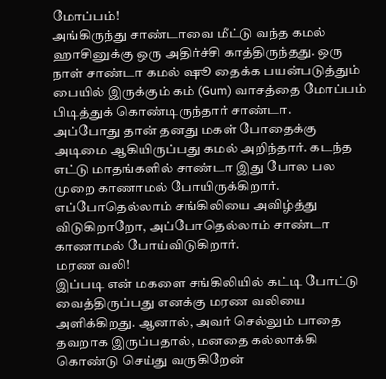மோப்பம்!
அங்கிருந்து சாண்டாவை மீட்டு வந்த கமல் ஹாசினுக்கு ஒரு அதிர்ச்சி காத்திருந்தது. ஒரு நாள் சாண்டா கமல் ஷூ தைக்க பயன்படுத்தும் பையில் இருக்கும் கம் (Gum) வாசத்தை மோப்பம் பிடித்துக் கொண்டிருந்தார் சாண்டா.
அப்போது தான் தனது மகள் போதைக்கு அடிமை ஆகியிருப்பது கமல் அறிந்தார். கடந்த எட்டு மாதங்களில் சாண்டா இது போல பல முறை காணாமல் போயிருக்கிறார்.
எப்போதெல்லாம் சங்கிலியை அவிழ்த்து விடுகிறாறோ, அப்போதெல்லாம் சாண்டா காணாமல் போய்விடுகிறார்.
மரண வலி!
இப்படி என் மகளை சங்கிலியில் கட்டி போட்டு வைத்திருப்பது எனக்கு மரண வலியை அளிக்கிறது. ஆனால், அவர் செல்லும் பாதை தவறாக இருப்பதால், மனதை கல்லாக்கி கொண்டு செய்து வருகிறேன்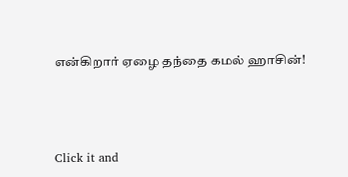என்கிறார் ஏழை தந்தை கமல் ஹாசின்!



Click it and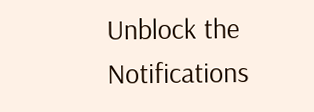Unblock the Notifications